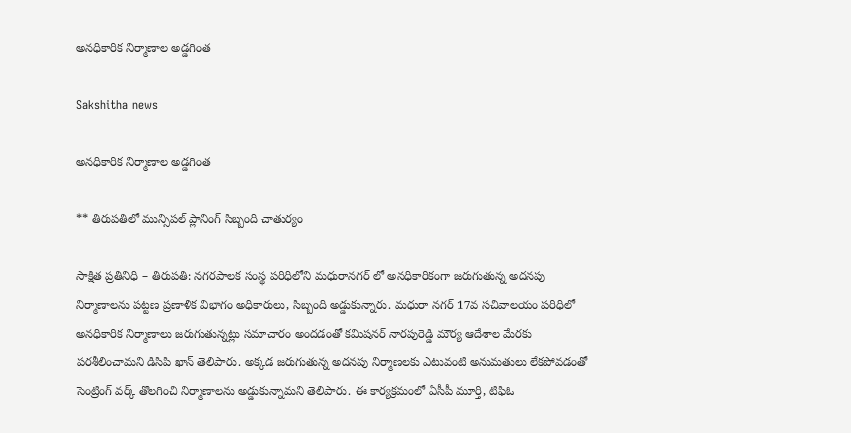అనధికారిక నిర్మాణాల అడ్డగింత

Sakshitha news

అనధికారిక నిర్మాణాల అడ్డగింత

** తిరుపతిలో మున్సిపల్ ప్లానింగ్ సిబ్బంది చాతుర్యం

సాక్షిత ప్రతినిధి – తిరుపతి: నగరపాలక సంస్థ పరిధిలోని మధురానగర్ లో అనధికారికంగా జరుగుతున్న అదనపు నిర్మాణాలను పట్టణ ప్రణాళిక విభాగం అధికారులు, సిబ్బంది అడ్డుకున్నారు. మధురా నగర్ 17వ సచివాలయం పరిధిలో అనధికారిక నిర్మాణాలు జరుగుతున్నట్లు సమాచారం అందడంతో కమిషనర్ నారపురెడ్డి మౌర్య ఆదేశాల మేరకు పరశీలించామని డిసిపి ఖాన్ తెలిపారు. అక్కడ జరుగుతున్న అదనపు నిర్మాణలకు ఎటువంటి అనుమతులు లేకపోవడంతో సెంట్రింగ్ వర్క్ తొలగించి నిర్మాణాలను అడ్డుకున్నామని తెలిపారు. ఈ కార్యక్రమంలో ఏసీపీ మూర్తి, టిఫిఓ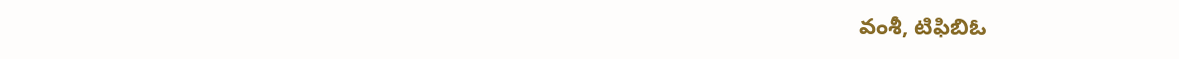వంశీ, టిఫిబిఓ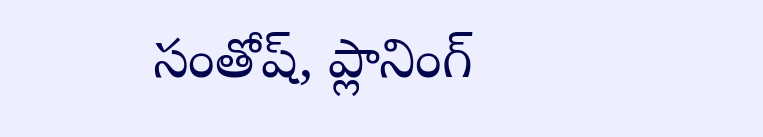సంతోష్, ప్లానింగ్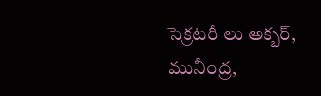సెక్రటరీ లు అక్బర్, మునీంద్ర,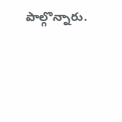పాల్గొన్నారు.